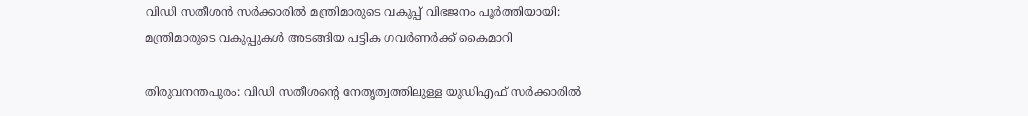വിഡി സതീശന്‍ സർക്കാരില്‍ മന്ത്രിമാരുടെ വകുപ്പ് വിഭജനം പൂർത്തിയായി: മന്ത്രിമാരുടെ വകുപ്പുകൾ അടങ്ങിയ പട്ടിക ഗവർണർക്ക് കൈമാറി

തിരുവനന്തപുരം: വിഡി സതീശന്‍റെ നേതൃത്വത്തിലുള്ള യുഡിഎഫ് സർക്കാരില്‍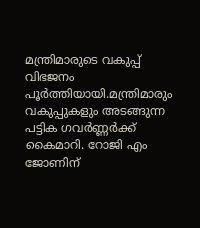മന്ത്രിമാരുടെ വകുപ്പ് വിഭജനം പൂർത്തിയായി.മന്ത്രിമാരും വകുപ്പുകളും അടങ്ങുന്ന പട്ടിക ഗവർണ്ണർക്ക് കൈമാറി. റോജി എം ജോണിന്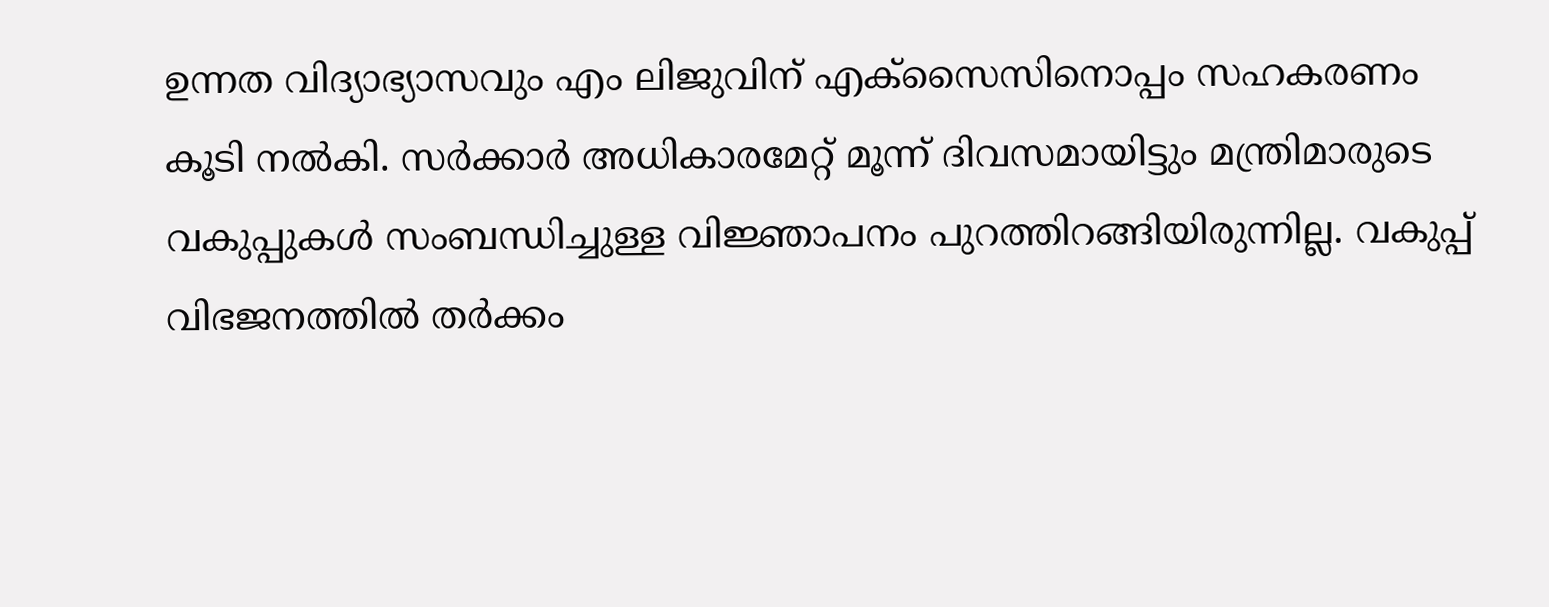ഉന്നത വിദ്യാഭ്യാസവും എം ലിജുവിന് എക്സൈസിനൊപ്പം സഹകരണം കൂടി നല്‍കി. സർക്കാർ അധികാരമേറ്റ് മൂന്ന് ദിവസമായിട്ടും മന്ത്രിമാരുടെ വകുപ്പുകള്‍ സംബന്ധിച്ചുള്ള വിജ്ഞാപനം പുറത്തിറങ്ങിയിരുന്നില്ല. വകുപ്പ് വിഭജനത്തില്‍ തർക്കം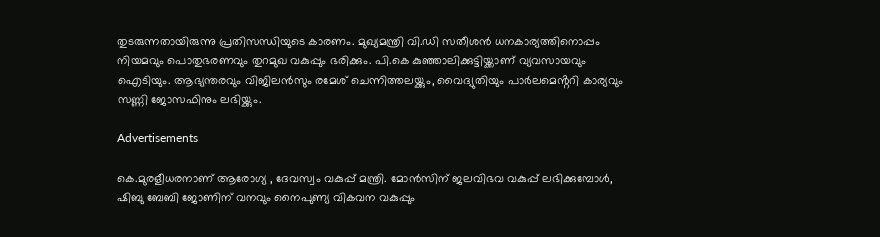തുടരുന്നതായിരുന്നു പ്രതിസന്ധിയുടെ കാരണം. മുഖ്യമന്ത്രി വി.ഡി സതീശൻ ധനകാര്യത്തിനൊപ്പം നിയമവും പൊതുഭരണവും തുറമുഖ വകുപ്പും ഭരിക്കും. പി.കെ കുഞ്ഞാലിക്കുട്ടിയ്ക്കാണ് വ്യവസായവും ഐടിയും. ആഭ്യന്തരവും വിജിലൻസും രമേശ് ചെന്നിത്തലയ്ക്കും, വൈദ്യുതിയും പാർലമെൻ്ററി കാര്യവും സണ്ണി ജോസഫിനും ലഭിയ്ക്കും.

Advertisements

കെ.മുരളീധരനാണ് ആരോഗ്യ , ദേവസ്വം വകുപ്പ് മന്ത്രി. മോൻസിന് ജലവിഭവ വകുപ്പ് ലഭിക്കുമ്പോൾ, ഷിബു ബേബി ജോണിന് വനവും നൈപുണ്യ വികവന വകുപ്പും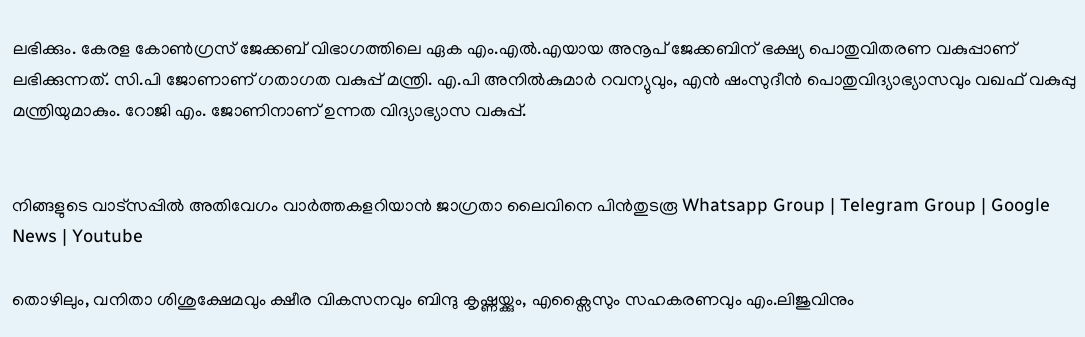ലഭിക്കും. കേരള കോൺഗ്രസ് ജേക്കബ് വിഭാഗത്തിലെ ഏക എം.എൽ.എയായ അനൂപ് ജേക്കബിന് ഭക്ഷ്യ പൊതുവിതരണ വകുപ്പാണ് ലഭിക്കുന്നത്. സി.പി ജോണാണ് ഗതാഗത വകുപ്പ് മന്ത്രി. എ.പി അനിൽകുമാർ റവന്യുവും, എൻ ഷംസുദീൻ പൊതുവിദ്യാഭ്യാസവും വഖഫ് വകുപ്പു മന്ത്രിയുമാകും. റോജി എം. ജോണിനാണ് ഉന്നത വിദ്യാഭ്യാസ വകുപ്പ്.


നിങ്ങളുടെ വാട്സപ്പിൽ അതിവേഗം വാർത്തകളറിയാൻ ജാഗ്രതാ ലൈവിനെ പിൻതുടരൂ Whatsapp Group | Telegram Group | Google News | Youtube

തൊഴിലും, വനിതാ ശിശുക്ഷേമവും ക്ഷീര വികസനവും ബിന്ദു കൃഷ്ണയ്ക്കും, എക്സൈസും സഹകരണവും എം.ലിജുവിനും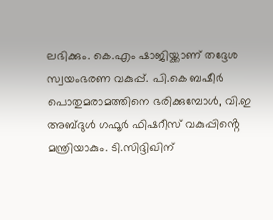ലഭിക്കും. കെ.എം ഷാജിയ്ക്കാണ് തദ്ദേശ സ്വയംഭരണ വകുപ്പ്. പി.കെ ബഷീർ പൊതുമരാമത്തിനെ ഭരിക്കുമ്പോൾ, വി.ഇ അബ്ദുൾ ഗഫൂർ ഫിഷറീസ് വകുപ്പിൻ്റെ മന്ത്രിയാകും. ടി.സിദ്ദിഖിന്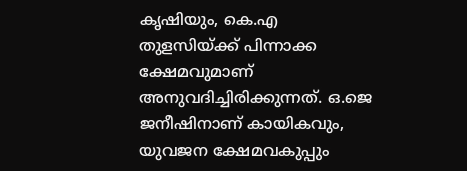കൃഷിയും, കെ.എ തുളസിയ്ക്ക് പിന്നാക്ക ക്ഷേമവുമാണ് അനുവദിച്ചിരിക്കുന്നത്. ഒ.ജെ ജനീഷിനാണ് കായികവും, യുവജന ക്ഷേമവകുപ്പും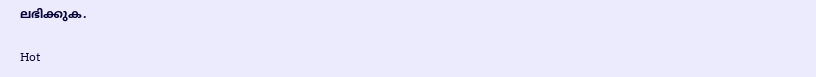ലഭിക്കുക.

Hot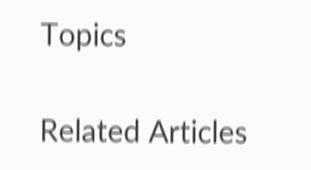Topics

Related Articles